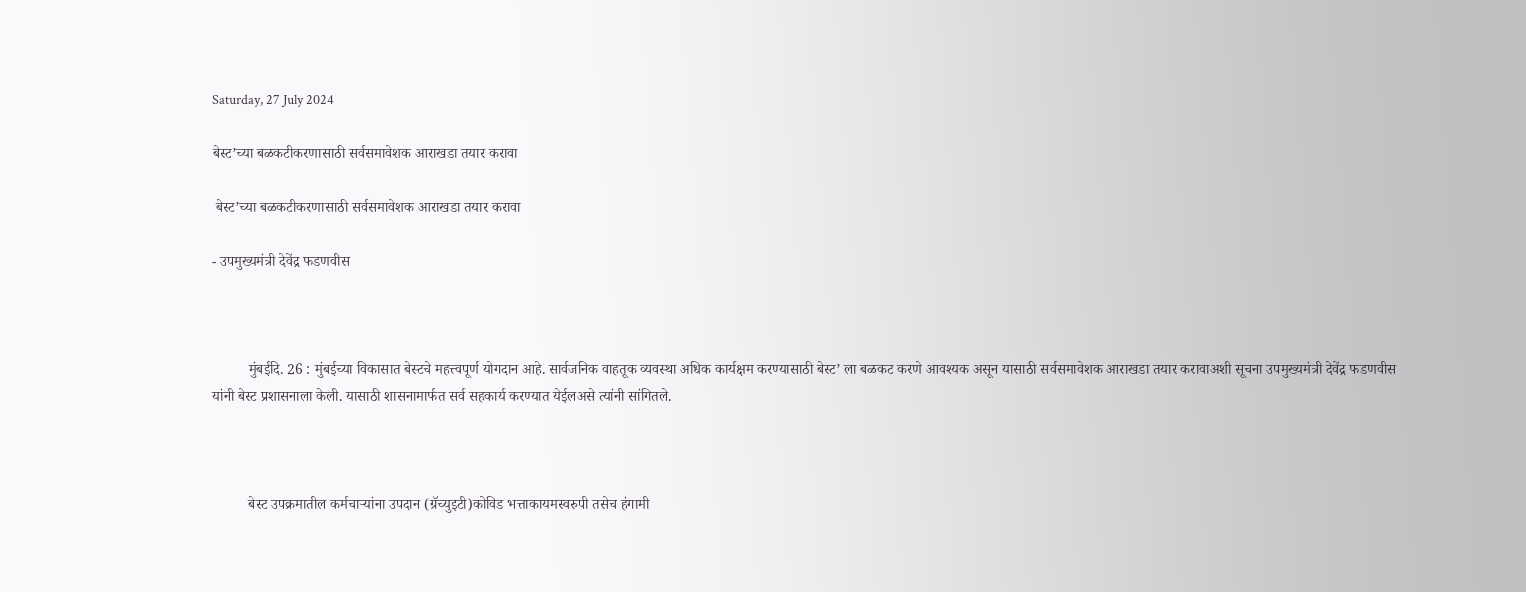Saturday, 27 July 2024

बेस्ट’च्या बळकटीकरणासाठी सर्वसमावेशक आराखडा तयार करावा

 बेस्ट’च्या बळकटीकरणासाठी सर्वसमावेशक आराखडा तयार करावा

- उपमुख्यमंत्री देवेंद्र फडणवीस



          मुंबईदि. 26 : मुंबईच्या विकासात बेस्टचे महत्त्वपूर्ण योगदान आहे. सार्वजनिक वाहतूक व्यवस्था अधिक कार्यक्षम करण्यासाठी बेस्ट’ ला बळकट करणे आवश्यक असून यासाठी सर्वसमावेशक आराखडा तयार करावाअशी सूचना उपमुख्यमंत्री देवेंद्र फडणवीस यांनी बेस्ट प्रशासनाला केली. यासाठी शासनामार्फत सर्व सहकार्य करण्यात येईलअसे त्यांनी सांगितले.



          बेस्ट उपक्रमातील कर्मचाऱ्यांना उपदान (ग्रॅच्युइटी)कोविड भत्ताकायमस्वरुपी तसेच हंगामी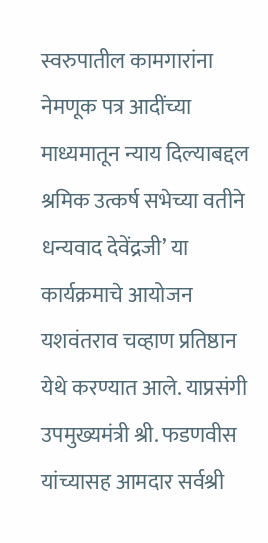स्वरुपातील कामगारांना नेमणूक पत्र आदींच्या माध्यमातून न्याय दिल्याबद्दल श्रमिक उत्कर्ष सभेच्या वतीने धन्यवाद देवेंद्रजी’ या कार्यक्रमाचे आयोजन यशवंतराव चव्हाण प्रतिष्ठान येथे करण्यात आले. याप्रसंगी उपमुख्यमंत्री श्री. फडणवीस यांच्यासह आमदार सर्वश्री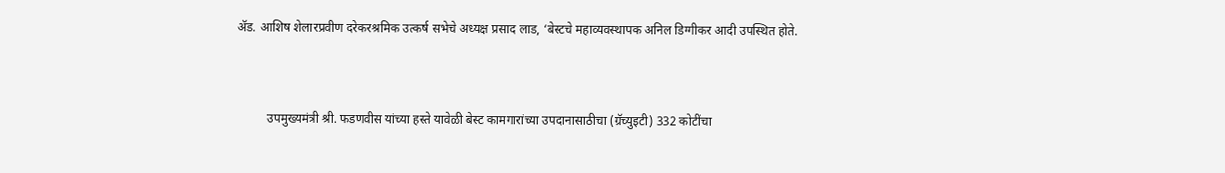ॲड. आशिष शेलारप्रवीण दरेकरश्रमिक उत्कर्ष सभेचे अध्यक्ष प्रसाद लाड, ‘बेस्टचे महाव्यवस्थापक अनिल डिग्गीकर आदी उपस्थित होते.



          उपमुख्यमंत्री श्री. फडणवीस यांच्या हस्ते यावेळी बेस्ट कामगारांच्या उपदानासाठीचा (ग्रॅच्युइटी) 332 कोटींचा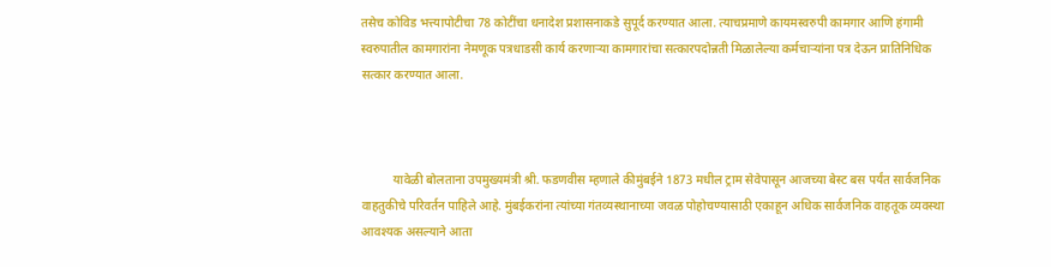तसेच कोविड भत्त्यापोटीचा 78 कोटींचा धनादेश प्रशासनाकडे सुपूर्द करण्यात आला. त्याचप्रमाणे कायमस्वरुपी कामगार आणि हंगामी स्वरुपातील कामगारांना नेमणूक पत्रधाडसी कार्य करणाऱ्या कामगारांचा सत्कारपदोन्नती मिळालेल्या कर्मचाऱ्यांना पत्र देऊन प्रातिनिधिक सत्कार करण्यात आला.



          यावेळी बोलताना उपमुख्यमंत्री श्री. फडणवीस म्हणाले कीमुंबईने 1873 मधील ट्राम सेवेपासून आजच्या बेस्ट बस पर्यंत सार्वजनिक वाहतुकीचे परिवर्तन पाहिले आहे. मुंबईकरांना त्यांच्या गंतव्यस्थानाच्या जवळ पोहोचण्यासाठी एकाहून अधिक सार्वजनिक वाहतूक व्यवस्था आवश्यक असल्याने आता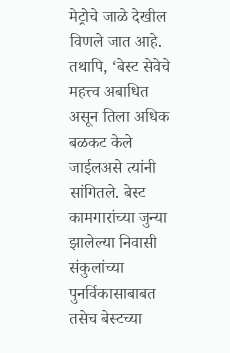मेट्रोचे जाळे देखील विणले जात आहे. तथापि, ‘बेस्ट सेवेचे महत्त्व अबाधित असून तिला अधिक बळकट केले जाईलअसे त्यांनी सांगितले. बेस्ट कामगारांच्या जुन्या झालेल्या निवासी संकुलांच्या पुनर्विकासाबाबत तसेच बेस्टच्या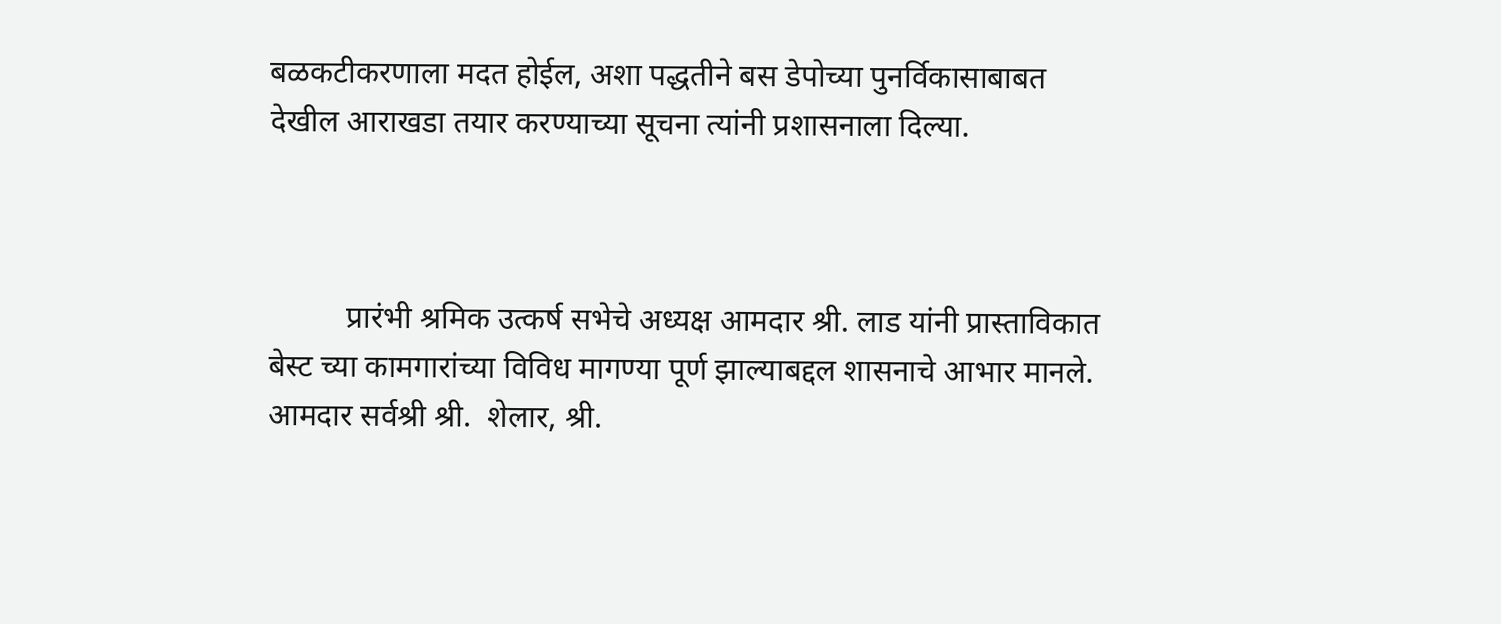बळकटीकरणाला मदत होईल, अशा पद्धतीने बस डेपोच्या पुनर्विकासाबाबत देखील आराखडा तयार करण्याच्या सूचना त्यांनी प्रशासनाला दिल्या.



          प्रारंभी श्रमिक उत्कर्ष सभेचे अध्यक्ष आमदार श्री. लाड यांनी प्रास्ताविकात बेस्ट च्या कामगारांच्या विविध मागण्या पूर्ण झाल्याबद्दल शासनाचे आभार मानले. आमदार सर्वश्री श्री.  शेलार, श्री.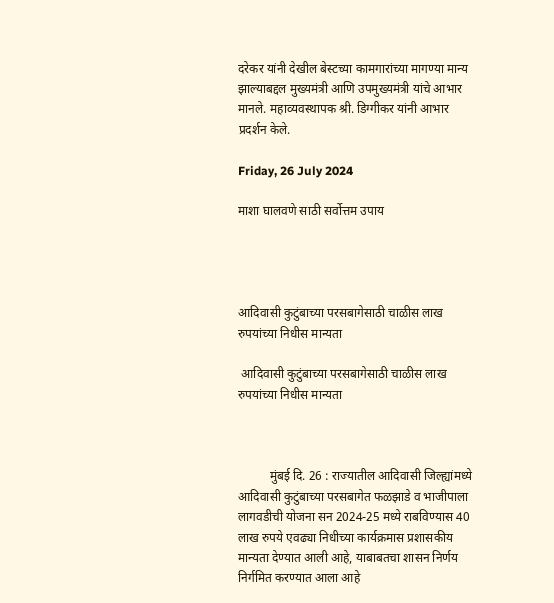दरेकर यांनी देखील बेस्टच्या कामगारांच्या मागण्या मान्य झाल्याबद्दल मुख्यमंत्री आणि उपमुख्यमंत्री यांचे आभार मानले. महाव्यवस्थापक श्री. डिग्गीकर यांनी आभार प्रदर्शन केले.

Friday, 26 July 2024

माशा घालवणे साठी सर्वोत्तम उपाय




आदिवासी कुटुंबाच्या परसबागेसाठी चाळीस लाख रुपयांच्या निधीस मान्यता

 आदिवासी कुटुंबाच्या परसबागेसाठी चाळीस लाख रुपयांच्या निधीस मान्यता



          मुंबई दि. 26 : राज्यातील आदिवासी जिल्ह्यांमध्ये आदिवासी कुटुंबाच्या परसबागेत फळझाडे व भाजीपाला लागवडीची योजना सन 2024-25 मध्ये राबविण्यास 40 लाख रुपये एवढ्या निधीच्या कार्यक्रमास प्रशासकीय मान्यता देण्यात आली आहे, याबाबतचा शासन निर्णय निर्गमित करण्यात आला आहे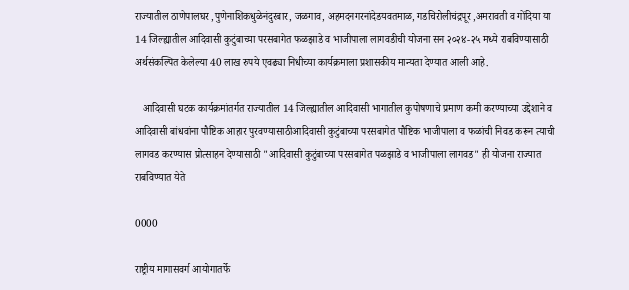राज्यातील ठाणेपालघर ,पुणेनाशिकधुळेनंदुरबार, जळगाव, अहमदनगरनांदेडयवतमाळ, गडचिरोलीचंद्रपूर ,अमरावती व गोंदिया या 14 जिल्ह्यातील आदिवासी कुटुंबाच्या परसबागेत फळझाडे व भाजीपाला लागवडीची योजना सन २०२४-२५ मध्ये राबविण्यासाठी  अर्थसंकल्पित केलेल्या 40 लाख रुपये एवढ्या निधीच्या कार्यक्रमाला प्रशासकीय मान्यता देण्यात आली आहे.

   आदिवासी घटक कार्यक्रमांतर्गत राज्यातील 14 जिल्ह्यातील आदिवासी भागातील कुपोषणाचे प्रमाण कमी करण्याच्या उद्देशाने व आदिवासी बांधवांना पौष्टिक आहार पुरवण्यासाठीआदिवासी कुटुंबाच्या परसबागेत पौष्टिक भाजीपाला व फळांची निवड करून त्याची लागवड करण्यास प्रोत्साहन देण्यासाठी "आदिवासी कुटुंबाच्या परसबागेत पळझाडे व भाजीपाला लागवड" ही योजना राज्यात राबविण्यात येते

0000

राष्ट्रीय मागासवर्ग आयोगातर्फे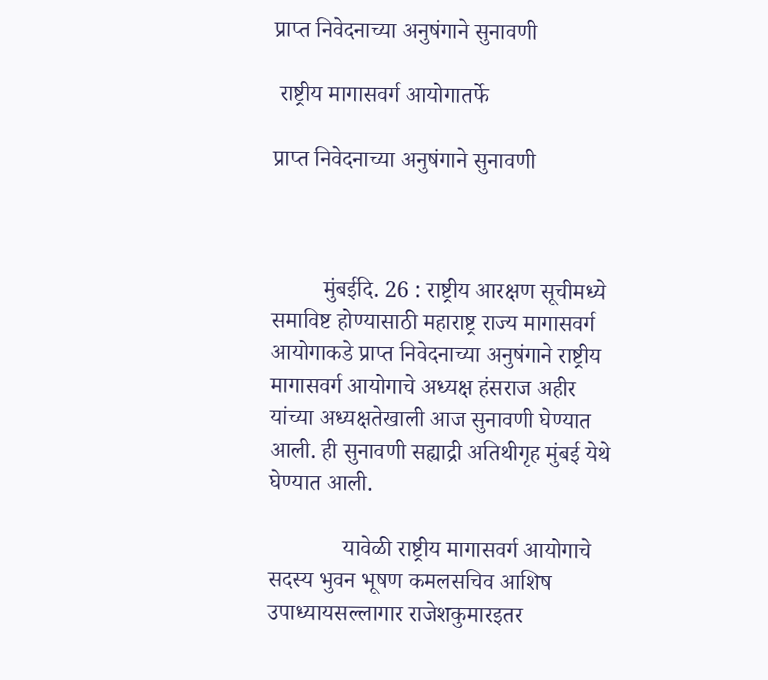प्राप्त निवेदनाच्या अनुषंगाने सुनावणी

 राष्ट्रीय मागासवर्ग आयोगातर्फे

प्राप्त निवेदनाच्या अनुषंगाने सुनावणी



         मुंबई‍‍दि. 26 : राष्ट्रीय आरक्षण सूचीमध्ये समाविष्ट होण्यासाठी महाराष्ट्र राज्य मागासवर्ग आयोगाकडे प्राप्त निवेदनाच्या अनुषंगाने राष्ट्रीय मागासवर्ग आयोगाचे अध्यक्ष हंसराज अहीर यांच्या अध्यक्षतेखाली आज सुनावणी घेण्यात आली. ही सुनावणी सह्याद्री अतिथीगृह मुंबई येथे घेण्यात आली.

             यावेळी राष्ट्रीय मागासवर्ग आयोगाचे सदस्य भुवन भूषण कमलसचिव आशिष उपाध्यायसल्लागार राजेशकुमारइतर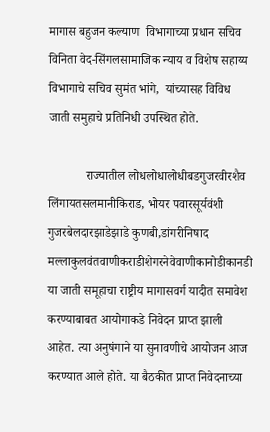मागास बहुजन कल्याण  विभागाच्या प्रधान सचिव विनिता वेद-सिंगलसामाजिक न्याय व विशेष सहाय्य विभागाचे सचिव सुमंत भांगे,  यांच्यासह विविध जाती समुहाचे प्रतिनिधी उपस्थित होते.

            राज्यातील लोधलोधालोधीबडगुजरवीरशैव लिंगायतसलमानीकिराड, भोयर पवारसूर्यवंशी गुजरबेलदारझाडेझाडे कुणबी,डांगरीनिषाद मल्लाकुलवंतवाणीकराडीशेगरनेवेवाणीकानोडीकानडी या जाती समूहाचा राष्ट्रीय मागासवर्ग यादीत समावेश करण्याबाबत आयोगाकडे निवेदन प्राप्त झाली आहेत. त्या अनुषंगाने या सुनावणीचे आयोजन आज करण्यात आले होते. या बैठकीत प्राप्त निवेदनाच्या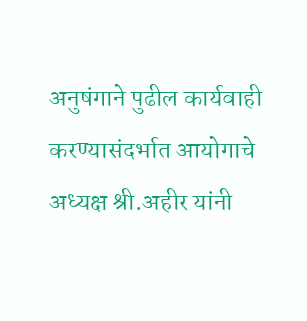अनुषंगाने पुढील कार्यवाही करण्यासंदर्भात आयोगाचे अध्यक्ष श्री.अहीर यांनी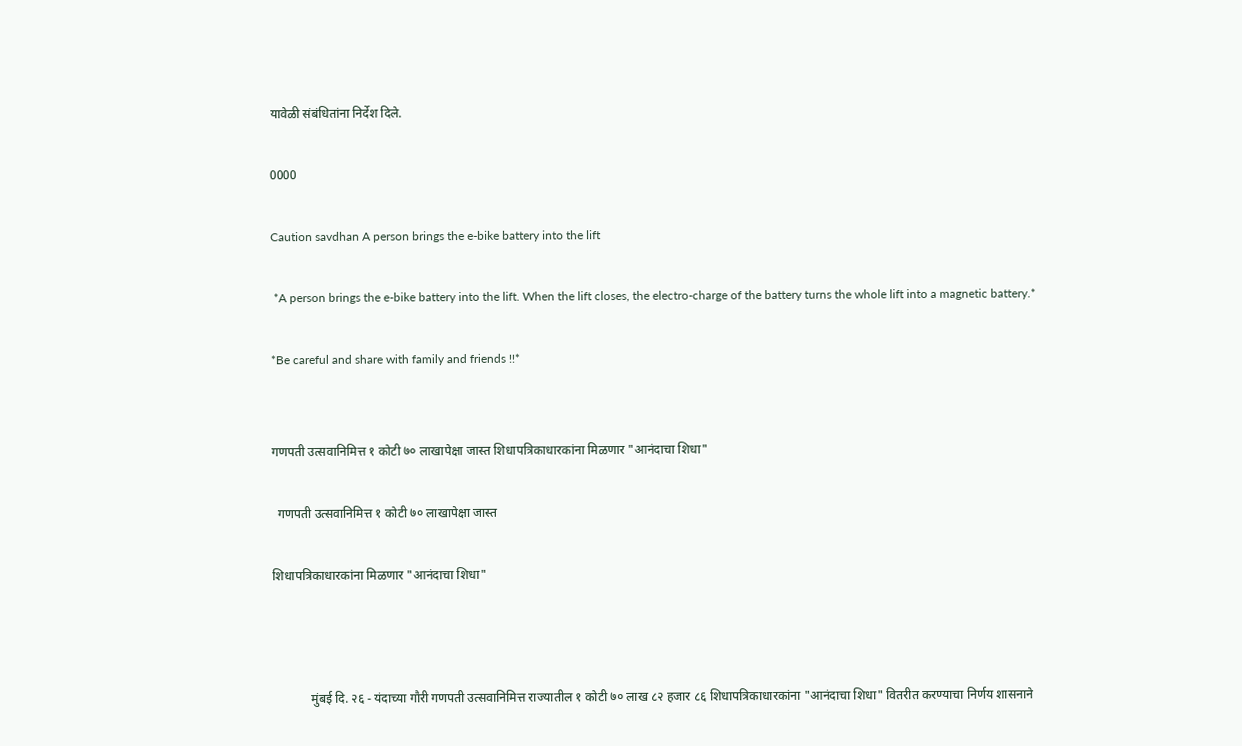यावेळी संबंधितांना निर्देश दिले.

0000

Caution savdhan A person brings the e-bike battery into the lift

 *A person brings the e-bike battery into the lift. When the lift closes, the electro-charge of the battery turns the whole lift into a magnetic battery.*

*Be careful and share with family and friends !!*


गणपती उत्सवानिमित्त १ कोटी ७० लाखापेक्षा जास्त शिधापत्रिकाधारकांना मिळणार "आनंदाचा शिधा"

  गणपती उत्सवानिमित्त १ कोटी ७० लाखापेक्षा जास्त

शिधापत्रिकाधारकांना मिळणार "आनंदाचा शिधा"



            मुंबई दि. २६ - यंदाच्या गौरी गणपती उत्सवानिमित्त राज्यातील १ कोटी ७० लाख ८२ हजार ८६ शिधापत्रिकाधारकांना "आनंदाचा शिधा" वितरीत करण्याचा निर्णय शासनाने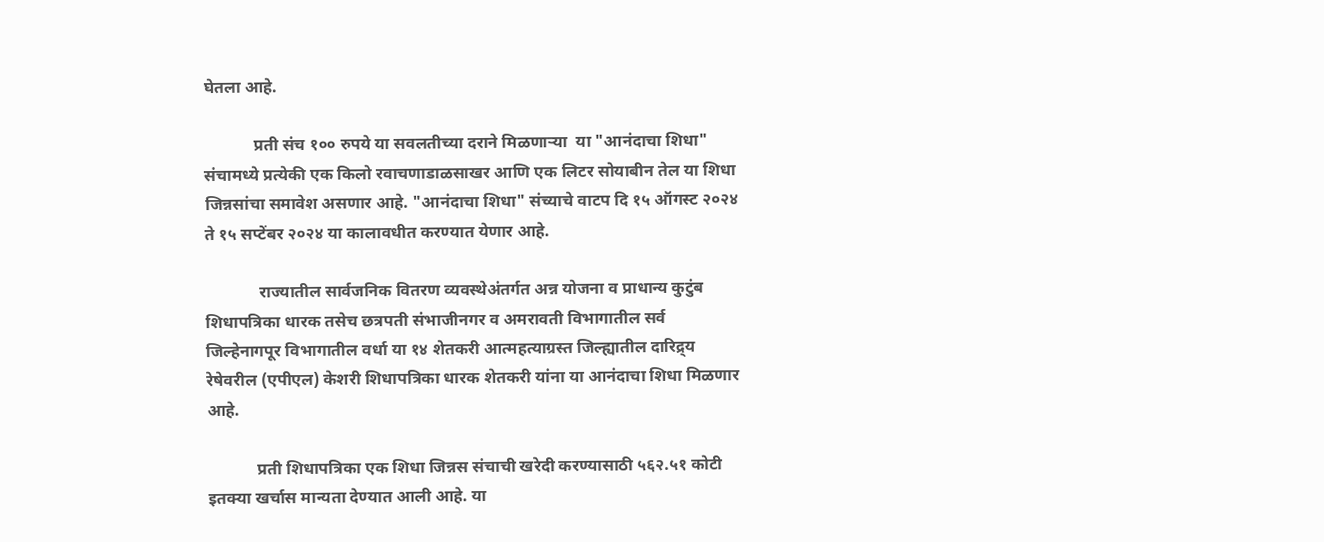घेतला आहे.

            प्रती संच १०० रुपये या सवलतीच्या दराने मिळणाऱ्या  या "आनंदाचा शिधा" संचामध्ये प्रत्येकी एक किलो रवाचणाडाळसाखर आणि एक लिटर सोयाबीन तेल या शिधा जिन्नसांचा समावेश असणार आहे. "आनंदाचा शिधा" संच्याचे वाटप दि १५ ऑगस्ट २०२४ ते १५ सप्टेंबर २०२४ या कालावधीत करण्यात येणार आहे.

             राज्यातील सार्वजनिक वितरण व्यवस्थेअंतर्गत अन्न योजना व प्राधान्य कुटुंब शिधापत्रिका धारक तसेच छत्रपती संभाजीनगर व अमरावती विभागातील सर्व जिल्हेनागपूर विभागातील वर्धा या १४ शेतकरी आत्महत्याग्रस्त जिल्ह्यातील दारिद्र्य रेषेवरील (एपीएल) केशरी शिधापत्रिका धारक शेतकरी यांना या आनंदाचा शिधा मिळणार आहे.

            प्रती शिधापत्रिका एक शिधा जिन्नस संचाची खरेदी करण्यासाठी ५६२.५१ कोटी इतक्या खर्चास मान्यता देण्यात आली आहे. या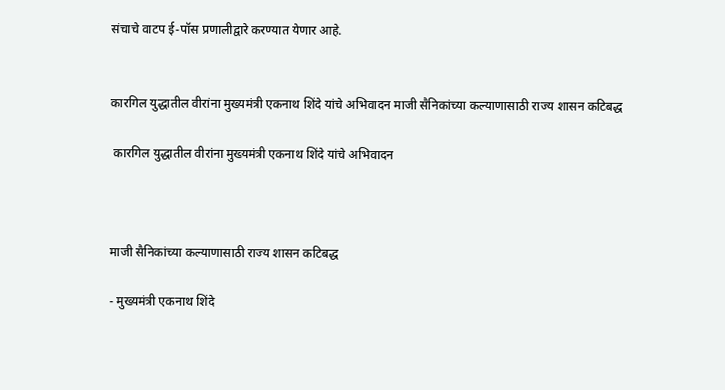संचाचे वाटप ई-पॉस प्रणालीद्वारे करण्यात येणार आहे.


कारगिल युद्धातील वीरांना मुख्यमंत्री एकनाथ शिंदे यांचे अभिवादन माजी सैनिकांच्या कल्याणासाठी राज्य शासन कटिबद्ध

 कारगिल युद्धातील वीरांना मुख्यमंत्री एकनाथ शिंदे यांचे अभिवादन



माजी सैनिकांच्या कल्याणासाठी राज्य शासन कटिबद्ध

- मुख्यमंत्री एकनाथ शिंदे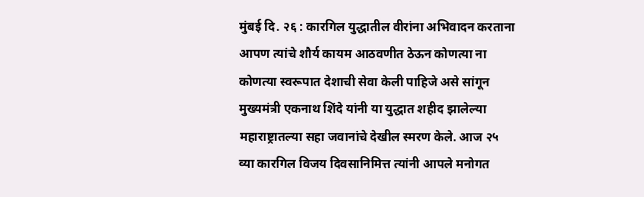मुंबई दि. २६ : कारगिल युद्धातील वीरांना अभिवादन करताना आपण त्यांचे शौर्य कायम आठवणीत ठेऊन कोणत्या ना कोणत्या स्वरूपात देशाची सेवा केली पाहिजे असे सांगून मुख्यमंत्री एकनाथ शिंदे यांनी या युद्धात शहीद झालेल्या महाराष्ट्रातल्या सहा जवानांचे देखील स्मरण केले. आज २५ व्या कारगिल विजय दिवसानिमित्त त्यांनी आपले मनोगत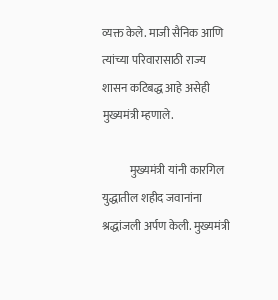व्यक्त केले. माजी सैनिक आणि त्यांच्या परिवारासाठी राज्य शासन कटिबद्ध आहे असेही मुख्यमंत्री म्हणाले.

            मुख्यमंत्री यांनी कारगिल युद्धातील शहीद जवानांना श्रद्धांजली अर्पण केली. मुख्यमंत्री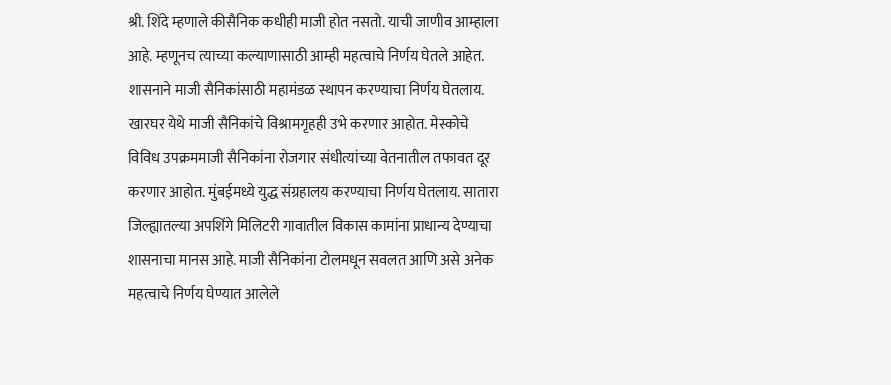श्री. शिंदे म्हणाले कीसैनिक कधीही माजी होत नसतो. याची जाणीव आम्हाला आहे. म्हणूनच त्याच्या कल्याणासाठी आम्ही महत्वाचे निर्णय घेतले आहेत. शासनाने माजी सैनिकांसाठी महामंडळ स्थापन करण्याचा निर्णय घेतलाय. खारघर येथे माजी सैनिकांचे विश्रामगृहही उभे करणार आहोत. मेस्कोचे विविध उपक्रममाजी सैनिकांना रोजगार संधीत्यांच्या वेतनातील तफावत दूर करणार आहोत. मुंबईमध्ये युद्ध संग्रहालय करण्याचा निर्णय घेतलाय. सातारा जिल्ह्यातल्या अपशिंगे मिलिटरी गावातील विकास कामांना प्राधान्य देण्याचा शासनाचा मानस आहे. माजी सैनिकांना टोलमधून सवलत आणि असे अनेक महत्वाचे निर्णय घेण्यात आलेले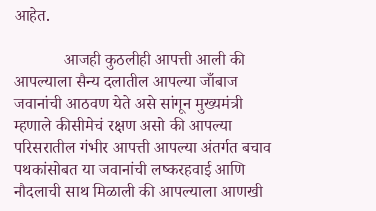आहेत.

            आजही कुठलीही आपत्ती आली की आपल्याला सैन्य दलातील आपल्या जाँबाज जवानांची आठवण येते असे सांगून मुख्यमंत्री म्हणाले कीसीमेचं रक्षण असो की आपल्या परिसरातील गंभीर आपत्ती आपल्या अंतर्गत बचाव पथकांसोबत या जवानांची लष्करहवाई आणि नौदलाची साथ मिळाली की आपल्याला आणखी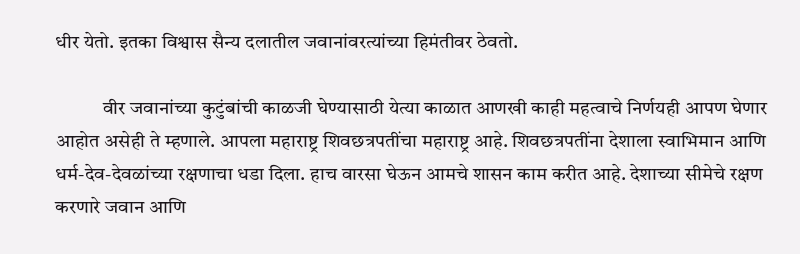धीर येतो. इतका विश्वास सैन्य दलातील जवानांवरत्यांच्या हिमंतीवर ठेवतो.

            वीर जवानांच्या कुटुंबांची काळजी घेण्यासाठी येत्या काळात आणखी काही महत्वाचे निर्णयही आपण घेणार आहोत असेही ते म्हणाले. आपला महाराष्ट्र शिवछत्रपतींचा महाराष्ट्र आहे. शिवछत्रपतींना देशाला स्वाभिमान आणि धर्म-देव-देवळांच्या रक्षणाचा धडा दिला. हाच वारसा घेऊन आमचे शासन काम करीत आहे. देशाच्या सीमेचे रक्षण करणारे जवान आणि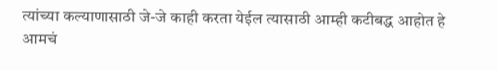त्यांच्या कल्याणासाठी जे-जे काही करता येईल त्यासाठी आम्ही कटीबद्ध आहोत हे आमचं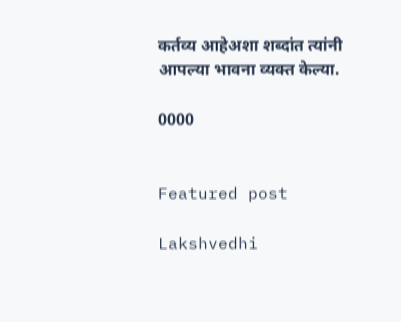कर्तव्य आहेअशा शब्दांत त्यांनी आपल्या भावना व्यक्त केल्या.

0000


Featured post

Lakshvedhi